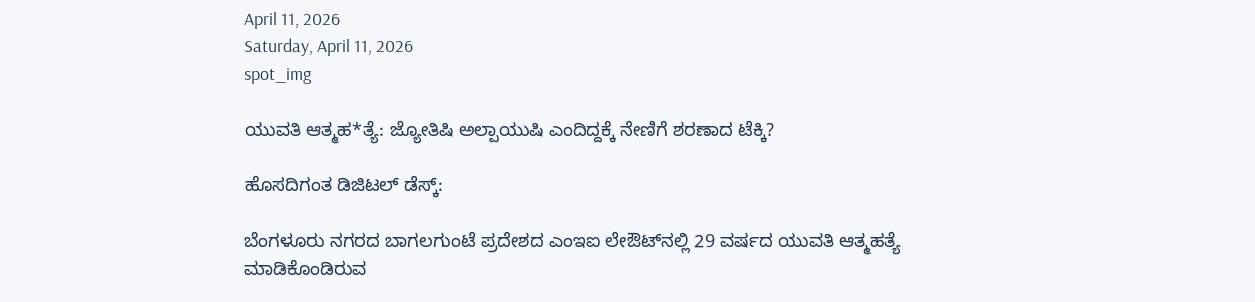April 11, 2026
Saturday, April 11, 2026
spot_img

ಯುವತಿ ಆತ್ಮಹ*ತ್ಯೆ: ಜ್ಯೋತಿಷಿ ಅಲ್ಪಾಯುಷಿ ಎಂದಿದ್ದಕ್ಕೆ ನೇಣಿಗೆ ಶರಣಾದ ಟೆಕ್ಕಿ?

ಹೊಸದಿಗಂತ ಡಿಜಿಟಲ್ ಡೆಸ್ಕ್:

ಬೆಂಗಳೂರು ನಗರದ ಬಾಗಲಗುಂಟೆ ಪ್ರದೇಶದ ಎಂಇಐ ಲೇಔಟ್‌ನಲ್ಲಿ 29 ವರ್ಷದ ಯುವತಿ ಆತ್ಮಹತ್ಯೆ ಮಾಡಿಕೊಂಡಿರುವ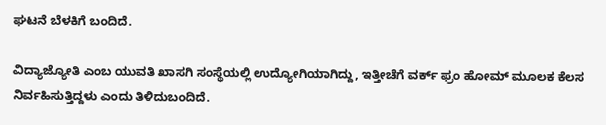ಘಟನೆ ಬೆಳಕಿಗೆ ಬಂದಿದೆ.

ವಿದ್ಯಾಜ್ಯೋತಿ ಎಂಬ ಯುವತಿ ಖಾಸಗಿ ಸಂಸ್ಥೆಯಲ್ಲಿ ಉದ್ಯೋಗಿಯಾಗಿದ್ದು, ಇತ್ತೀಚೆಗೆ ವರ್ಕ್ ಫ್ರಂ ಹೋಮ್ ಮೂಲಕ ಕೆಲಸ ನಿರ್ವಹಿಸುತ್ತಿದ್ದಳು ಎಂದು ತಿಳಿದುಬಂದಿದೆ.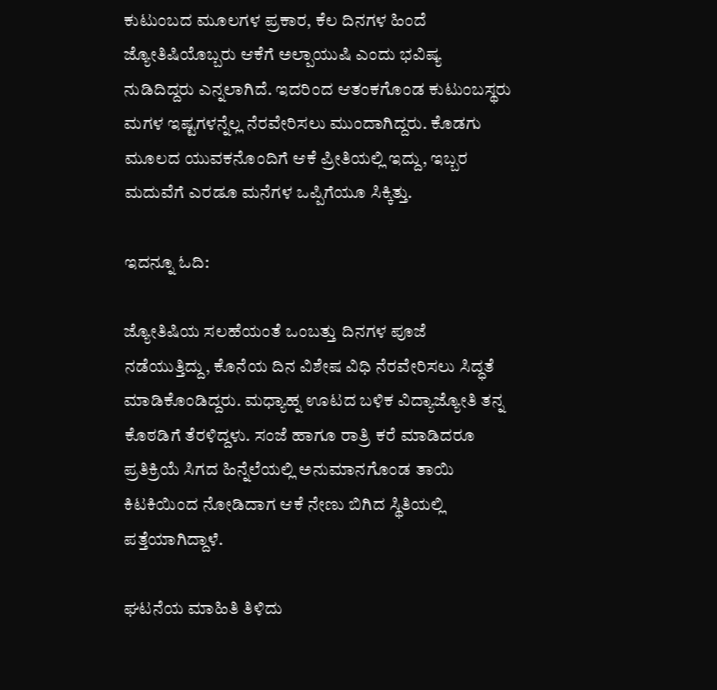ಕುಟುಂಬದ ಮೂಲಗಳ ಪ್ರಕಾರ, ಕೆಲ ದಿನಗಳ ಹಿಂದೆ ಜ್ಯೋತಿಷಿಯೊಬ್ಬರು ಆಕೆಗೆ ಅಲ್ಪಾಯುಷಿ ಎಂದು ಭವಿಷ್ಯ ನುಡಿದಿದ್ದರು ಎನ್ನಲಾಗಿದೆ. ಇದರಿಂದ ಆತಂಕಗೊಂಡ ಕುಟುಂಬಸ್ಥರು ಮಗಳ ಇಷ್ಟಗಳನ್ನೆಲ್ಲ ನೆರವೇರಿಸಲು ಮುಂದಾಗಿದ್ದರು. ಕೊಡಗು ಮೂಲದ ಯುವಕನೊಂದಿಗೆ ಆಕೆ ಪ್ರೀತಿಯಲ್ಲಿ ಇದ್ದು, ಇಬ್ಬರ ಮದುವೆಗೆ ಎರಡೂ ಮನೆಗಳ ಒಪ್ಪಿಗೆಯೂ ಸಿಕ್ಕಿತ್ತು.

ಇದನ್ನೂ ಓದಿ:

ಜ್ಯೋತಿಷಿಯ ಸಲಹೆಯಂತೆ ಒಂಬತ್ತು ದಿನಗಳ ಪೂಜೆ ನಡೆಯುತ್ತಿದ್ದು, ಕೊನೆಯ ದಿನ ವಿಶೇಷ ವಿಧಿ ನೆರವೇರಿಸಲು ಸಿದ್ಧತೆ ಮಾಡಿಕೊಂಡಿದ್ದರು. ಮಧ್ಯಾಹ್ನ ಊಟದ ಬಳಿಕ ವಿದ್ಯಾಜ್ಯೋತಿ ತನ್ನ ಕೊಠಡಿಗೆ ತೆರಳಿದ್ದಳು. ಸಂಜೆ ಹಾಗೂ ರಾತ್ರಿ ಕರೆ ಮಾಡಿದರೂ ಪ್ರತಿಕ್ರಿಯೆ ಸಿಗದ ಹಿನ್ನೆಲೆಯಲ್ಲಿ ಅನುಮಾನಗೊಂಡ ತಾಯಿ ಕಿಟಕಿಯಿಂದ ನೋಡಿದಾಗ ಆಕೆ ನೇಣು ಬಿಗಿದ ಸ್ಥಿತಿಯಲ್ಲಿ ಪತ್ತೆಯಾಗಿದ್ದಾಳೆ.

ಘಟನೆಯ ಮಾಹಿತಿ ತಿಳಿದು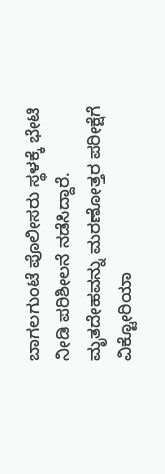ಬಾಗಲಗುಂಟೆ ಪೊಲೀಸರು ಸ್ಥಳಕ್ಕೆ ಭೇಟಿ ನೀಡಿ ಪರಿಶೀಲನೆ ನಡೆಸಿದ್ದಾರೆ. ಮೃತದೇಹವನ್ನು ಮರಣೋತ್ತರ ಪರೀಕ್ಷೆಗೆ ವಿಕ್ಟೋರಿಯಾ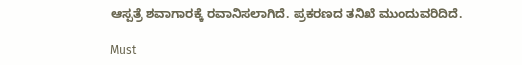ಆಸ್ಪತ್ರೆ ಶವಾಗಾರಕ್ಕೆ ರವಾನಿಸಲಾಗಿದೆ. ಪ್ರಕರಣದ ತನಿಖೆ ಮುಂದುವರಿದಿದೆ.

Must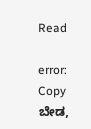Read

error: Copy ಬೇಡ,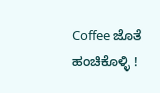Coffee ಜೊತೆ ಹಂಚಿಕೊಳ್ಳಿ !